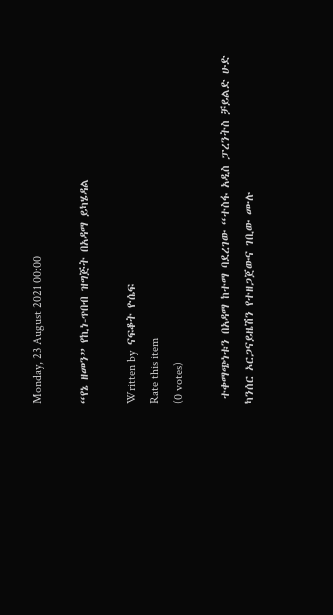Monday, 23 August 2021 00:00

“የኔ ዘመን” የኪነ-ጥበብ ዝግጅት በአዳማ ይካሄዳል

Written by  ናፍቆት ዮሴፍ
Rate this item
(0 votes)

 ተቀማጭነቱን በአዳማ ከተማ ባደረገው “ተስፋ አዲስ ፓረንትስ ቻይልድ ሁድ ካንሰር ኦርጋናይዜሽን የተዘጋጀውና ገቢው ሙሉ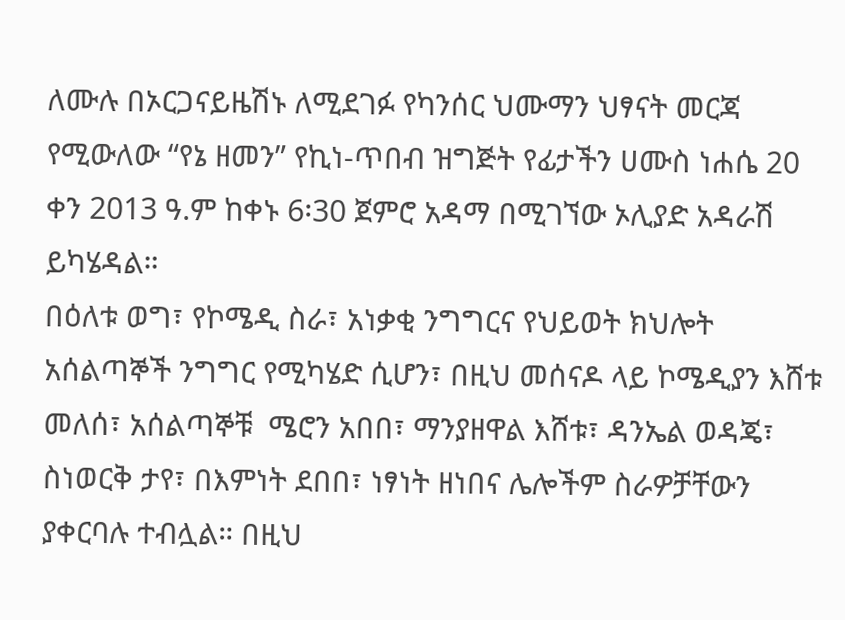ለሙሉ በኦርጋናይዜሽኑ ለሚደገፉ የካንሰር ህሙማን ህፃናት መርጃ የሚውለው “የኔ ዘመን” የኪነ-ጥበብ ዝግጅት የፊታችን ሀሙስ ነሐሴ 20 ቀን 2013 ዓ.ም ከቀኑ 6፡30 ጀምሮ አዳማ በሚገኘው ኦሊያድ አዳራሽ  ይካሄዳል።
በዕለቱ ወግ፣ የኮሜዲ ስራ፣ አነቃቂ ንግግርና የህይወት ክህሎት አሰልጣኞች ንግግር የሚካሄድ ሲሆን፣ በዚህ መሰናዶ ላይ ኮሜዲያን እሸቱ መለሰ፣ አሰልጣኞቹ  ሜሮን አበበ፣ ማንያዘዋል እሸቱ፣ ዳንኤል ወዳጄ፣ ስነወርቅ ታየ፣ በእምነት ደበበ፣ ነፃነት ዘነበና ሌሎችም ስራዎቻቸውን ያቀርባሉ ተብሏል። በዚህ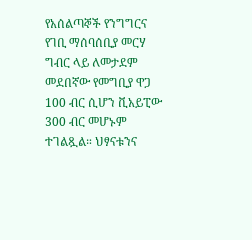የአሰልጣኞች የንግግርና የገቢ ማሰባሰቢያ መርሃ ግብር ላይ ለመታደም መደበኛው የመግቢያ ዋጋ 100 ብር ሲሆን ቪአይፒው 300 ብር መሆኑም ተገልጿል። ህፃናቱንና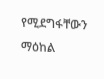የሚደግፋቸውን ማዕከል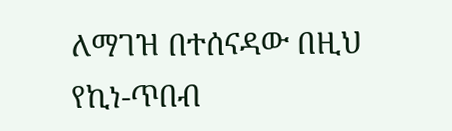ለማገዝ በተሰናዳው በዚህ የኪነ-ጥበብ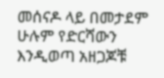መሰናዶ ላይ በመታደም ሁሉም የድርሻውን እንዲወጣ አዘጋጆቹ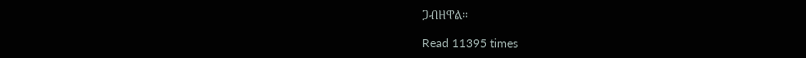ጋብዘዋል።

Read 11395 times